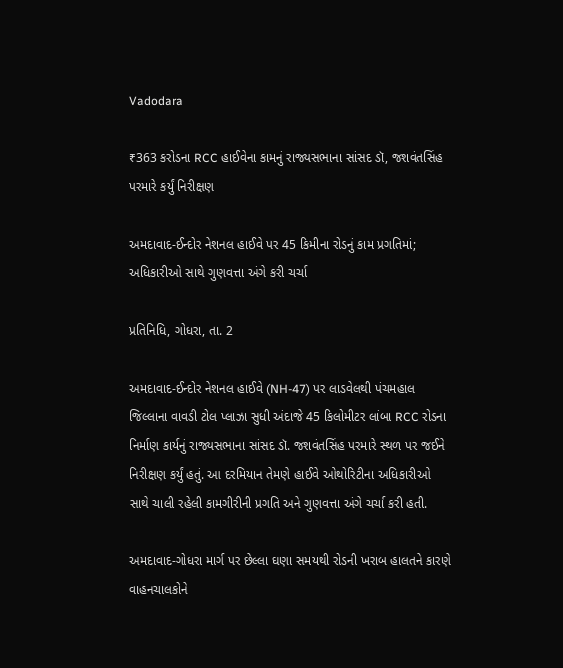Vadodara

₹363 કરોડના RCC હાઈવેના કામનું રાજ્યસભાના સાંસદ ડૉ, જશવંતસિંહ પરમારે કર્યું નિરીક્ષણ

અમદાવાદ-ઈન્દોર નેશનલ હાઈવે પર 45 કિમીના રોડનું કામ પ્રગતિમાં; અધિકારીઓ સાથે ગુણવત્તા અંગે કરી ચર્ચા

પ્રતિનિધિ, ગોધરા, તા. 2

અમદાવાદ-ઈન્દોર નેશનલ હાઈવે (NH-47) પર લાડવેલથી પંચમહાલ જિલ્લાના વાવડી ટોલ પ્લાઝા સુધી અંદાજે 45 કિલોમીટર લાંબા RCC રોડના નિર્માણ કાર્યનું રાજ્યસભાના સાંસદ ડૉ. જશવંતસિંહ પરમારે સ્થળ પર જઈને નિરીક્ષણ કર્યું હતું. આ દરમિયાન તેમણે હાઈવે ઓથોરિટીના અધિકારીઓ સાથે ચાલી રહેલી કામગીરીની પ્રગતિ અને ગુણવત્તા અંગે ચર્ચા કરી હતી.

અમદાવાદ-ગોધરા માર્ગ પર છેલ્લા ઘણા સમયથી રોડની ખરાબ હાલતને કારણે વાહનચાલકોને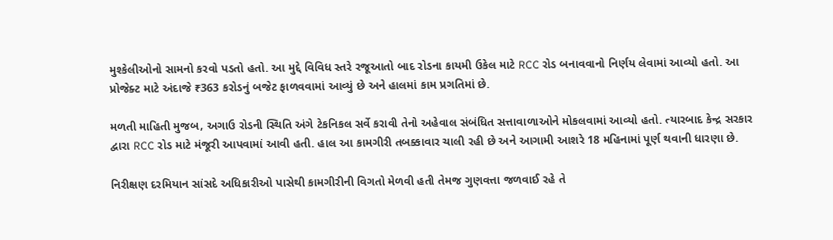મુશ્કેલીઓનો સામનો કરવો પડતો હતો. આ મુદ્દે વિવિધ સ્તરે રજૂઆતો બાદ રોડના કાયમી ઉકેલ માટે RCC રોડ બનાવવાનો નિર્ણય લેવામાં આવ્યો હતો. આ પ્રોજેક્ટ માટે અંદાજે ₹363 કરોડનું બજેટ ફાળવવામાં આવ્યું છે અને હાલમાં કામ પ્રગતિમાં છે.

મળતી માહિતી મુજબ, અગાઉ રોડની સ્થિતિ અંગે ટેકનિકલ સર્વે કરાવી તેનો અહેવાલ સંબંધિત સત્તાવાળાઓને મોકલવામાં આવ્યો હતો. ત્યારબાદ કેન્દ્ર સરકાર દ્વારા RCC રોડ માટે મંજૂરી આપવામાં આવી હતી. હાલ આ કામગીરી તબક્કાવાર ચાલી રહી છે અને આગામી આશરે 18 મહિનામાં પૂર્ણ થવાની ધારણા છે.

નિરીક્ષણ દરમિયાન સાંસદે અધિકારીઓ પાસેથી કામગીરીની વિગતો મેળવી હતી તેમજ ગુણવત્તા જળવાઈ રહે તે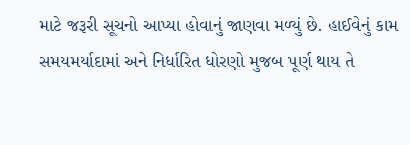માટે જરૂરી સૂચનો આપ્યા હોવાનું જાણવા મળ્યું છે. હાઈવેનું કામ સમયમર્યાદામાં અને નિર્ધારિત ધોરણો મુજબ પૂર્ણ થાય તે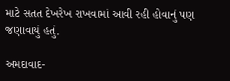માટે સતત દેખરેખ રાખવામાં આવી રહી હોવાનું પણ જણાવાયું હતું.

અમદાવાદ-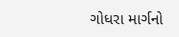ગોધરા માર્ગનો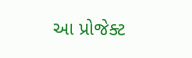આ પ્રોજેક્ટ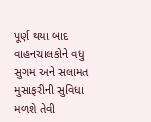પૂર્ણ થયા બાદ વાહનચાલકોને વધુ સુગમ અને સલામત મુસાફરીની સુવિધા મળશે તેવી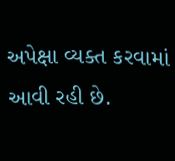અપેક્ષા વ્યક્ત કરવામાં આવી રહી છે.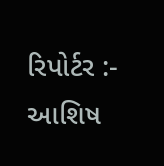રિપોર્ટર :- આશિષ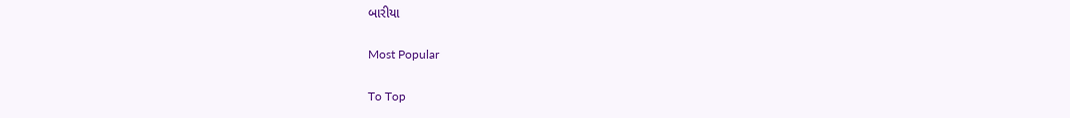બારીયા

Most Popular

To Top